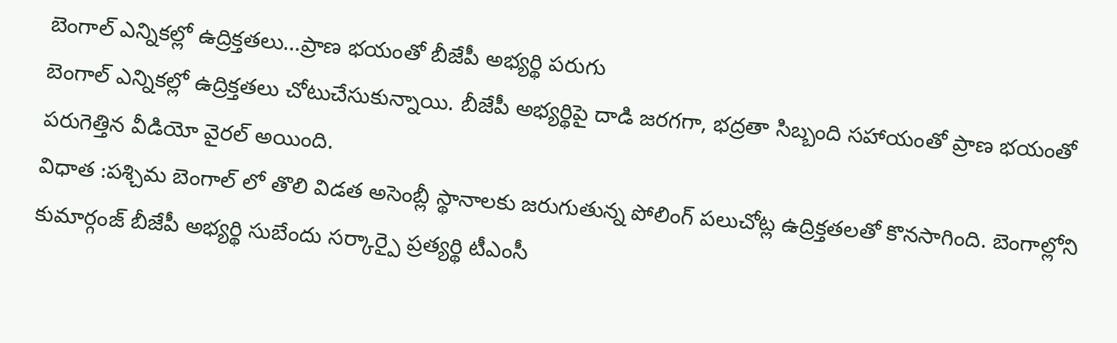బెంగాల్ ఎన్నికల్లో ఉద్రిక్తతలు…ప్రాణ భయంతో బీజేపీ అభ్యర్థి పరుగు
బెంగాల్ ఎన్నికల్లో ఉద్రిక్తతలు చోటుచేసుకున్నాయి. బీజేపీ అభ్యర్థిపై దాడి జరగగా, భద్రతా సిబ్బంది సహాయంతో ప్రాణ భయంతో పరుగెత్తిన వీడియో వైరల్ అయింది.
విధాత :పశ్చిమ బెంగాల్ లో తొలి విడత అసెంబ్లీ స్థానాలకు జరుగుతున్న పోలింగ్ పలుచోట్ల ఉద్రిక్తతలతో కొనసాగింది. బెంగాల్లోని కుమార్గంజ్ బీజేపీ అభ్యర్థి సుబేందు సర్కార్పై ప్రత్యర్థి టీఎంసీ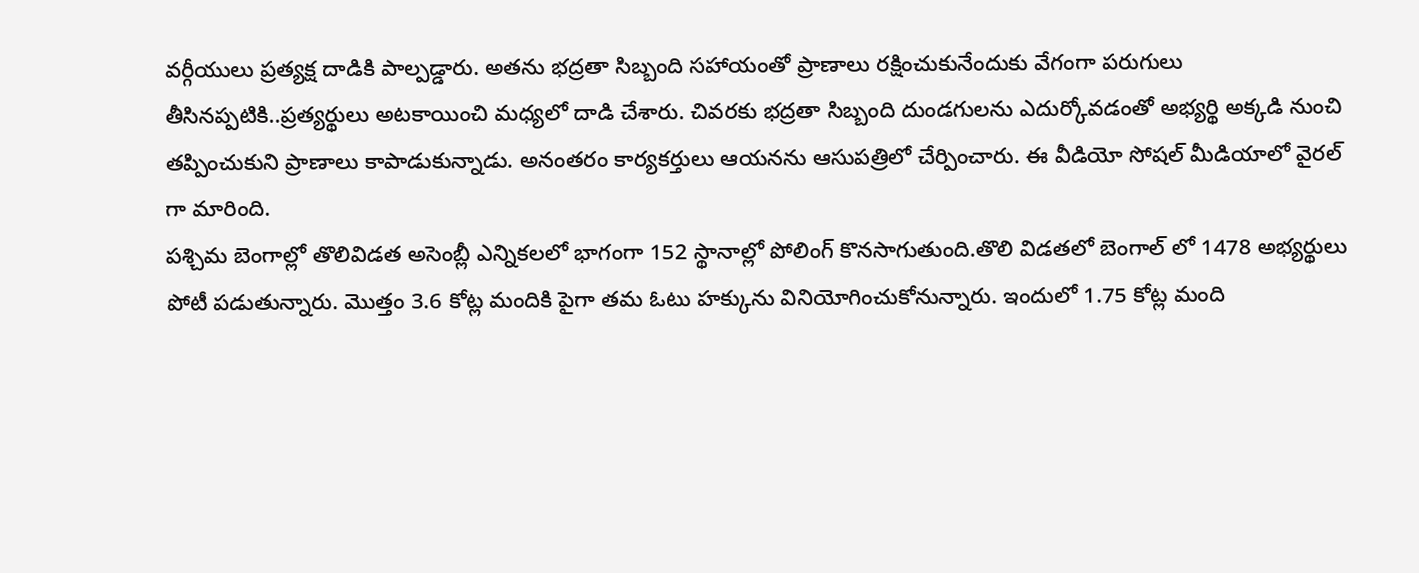వర్గీయులు ప్రత్యక్ష దాడికి పాల్పడ్డారు. అతను భద్రతా సిబ్బంది సహాయంతో ప్రాణాలు రక్షించుకునేందుకు వేగంగా పరుగులు తీసినప్పటికి..ప్రత్యర్థులు అటకాయించి మధ్యలో దాడి చేశారు. చివరకు భద్రతా సిబ్బంది దుండగులను ఎదుర్కోవడంతో అభ్యర్థి అక్కడి నుంచి తప్పించుకుని ప్రాణాలు కాపాడుకున్నాడు. అనంతరం కార్యకర్తులు ఆయనను ఆసుపత్రిలో చేర్పించారు. ఈ వీడియో సోషల్ మీడియాలో వైరల్ గా మారింది.
పశ్చిమ బెంగాల్లో తొలివిడత అసెంబ్లీ ఎన్నికలలో భాగంగా 152 స్థానాల్లో పోలింగ్ కొనసాగుతుంది.తొలి విడతలో బెంగాల్ లో 1478 అభ్యర్థులు పోటీ పడుతున్నారు. మొత్తం 3.6 కోట్ల మందికి పైగా తమ ఓటు హక్కును వినియోగించుకోనున్నారు. ఇందులో 1.75 కోట్ల మంది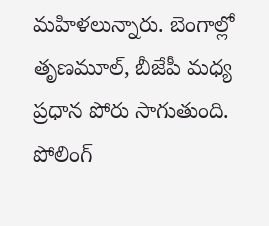మహిళలున్నారు. బెంగాల్లో తృణమూల్, బీజేపీ మధ్య ప్రధాన పోరు సాగుతుంది. పోలింగ్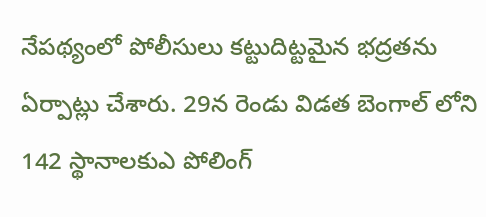నేపథ్యంలో పోలీసులు కట్టుదిట్టమైన భద్రతను ఏర్పాట్లు చేశారు. 29న రెండు విడత బెంగాల్ లోని 142 స్థానాలకుఎ పోలింగ్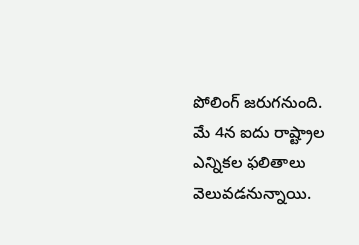పోలింగ్ జరుగనుంది. మే 4న ఐదు రాష్ట్రాల ఎన్నికల ఫలితాలు వెలువడనున్నాయి.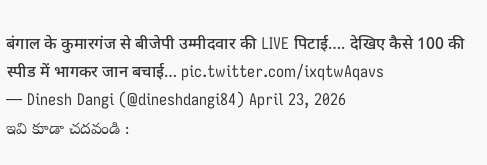बंगाल के कुमारगंज से बीजेपी उम्मीदवार की LIVE पिटाई…. देखिए कैसे 100 की स्पीड में भागकर जान बचाई… pic.twitter.com/ixqtwAqavs
— Dinesh Dangi (@dineshdangi84) April 23, 2026
ఇవి కూడా చదవండి :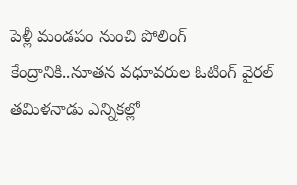పెళ్లీ మండపం నుంచి పోలింగ్ కేంద్రానికి..నూతన వధూవరుల ఓటింగ్ వైరల్
తమిళనాడు ఎన్నికల్లో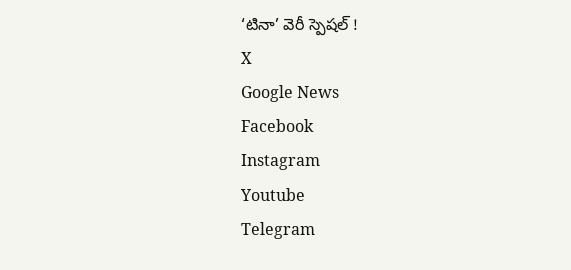‘టినా’ వెరీ స్పెషల్ !
X
Google News
Facebook
Instagram
Youtube
Telegram